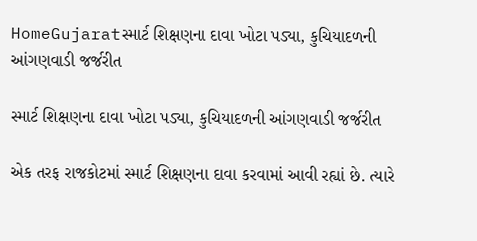HomeGujaratસ્માર્ટ શિક્ષણના દાવા ખોટા પડ્યા, કુચિયાદળની આંગણવાડી જર્જરીત

સ્માર્ટ શિક્ષણના દાવા ખોટા પડ્યા, કુચિયાદળની આંગણવાડી જર્જરીત

એક તરફ રાજકોટમાં સ્માર્ટ શિક્ષણના દાવા કરવામાં આવી રહ્યાં છે. ત્યારે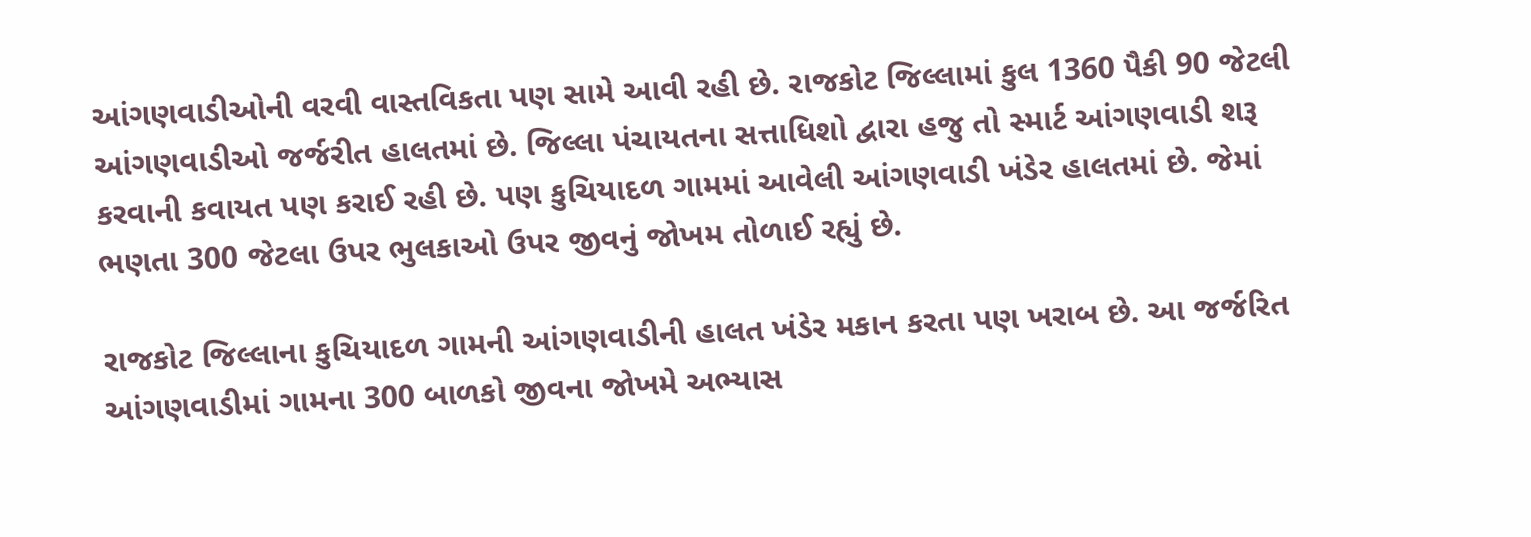આંગણવાડીઓની વરવી વાસ્તવિકતા પણ સામે આવી રહી છે. રાજકોટ જિલ્લામાં કુલ 1360 પૈકી 90 જેટલી આંગણવાડીઓ જર્જરીત હાલતમાં છે. જિલ્લા પંચાયતના સત્તાધિશો દ્વારા હજુ તો સ્માર્ટ આંગણવાડી શરૂ કરવાની કવાયત પણ કરાઈ રહી છે. પણ કુચિયાદળ ગામમાં આવેલી આંગણવાડી ખંડેર હાલતમાં છે. જેમાં ભણતા 300 જેટલા ઉપર ભુલકાઓ ઉપર જીવનું જોખમ તોળાઈ રહ્યું છે.

રાજકોટ જિલ્લાના કુચિયાદળ ગામની આંગણવાડીની હાલત ખંડેર મકાન કરતા પણ ખરાબ છે. આ જર્જરિત આંગણવાડીમાં ગામના 300 બાળકો જીવના જોખમે અભ્યાસ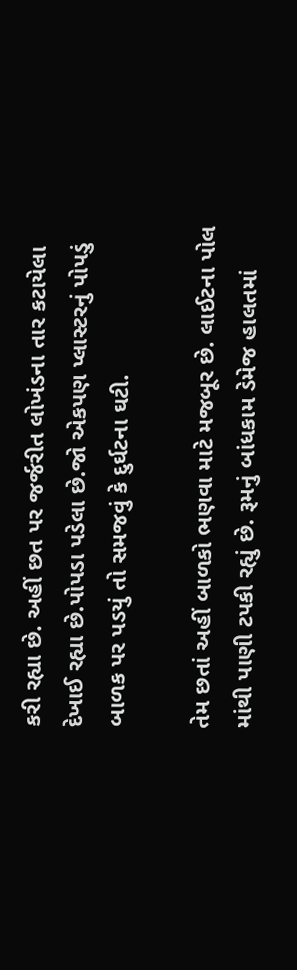કરી રહ્યા છે. અહીં છત પર જર્જરીત લોખંડના તાર કટાયેલા દેખાઈ રહ્યા છે.પોપડા પડેલા છે.જો એકપણ પ્લાસ્ટરનું પોપડું બાળક પર પડયું તો સમજવું કે દુર્ઘટના ઘટી.

તેમ છતાં અહીં બાળકો ભણવા માટે મજબૂર છે. લાઈટના પોલ માંથી પાણી ટપકી રહ્યું છે. રૂમનું બાંધકામ ડેમેજ હાલતમાં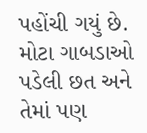પહોંચી ગયું છે. મોટા ગાબડાઓ પડેલી છત અને તેમાં પણ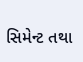સિમેન્ટ તથા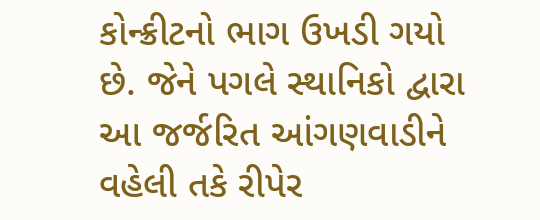કોન્ક્રીટનો ભાગ ઉખડી ગયો છે. જેને પગલે સ્થાનિકો દ્વારા આ જર્જરિત આંગણવાડીને વહેલી તકે રીપેર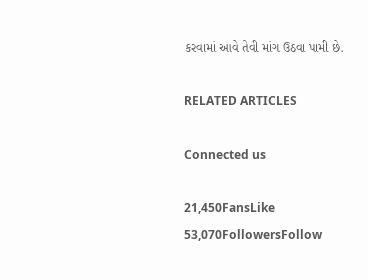કરવામાં આવે તેવી માંગ ઉઠવા પામી છે.

RELATED ARTICLES

Connected us

21,450FansLike
53,070FollowersFollow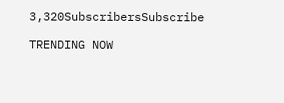3,320SubscribersSubscribe

TRENDING NOW